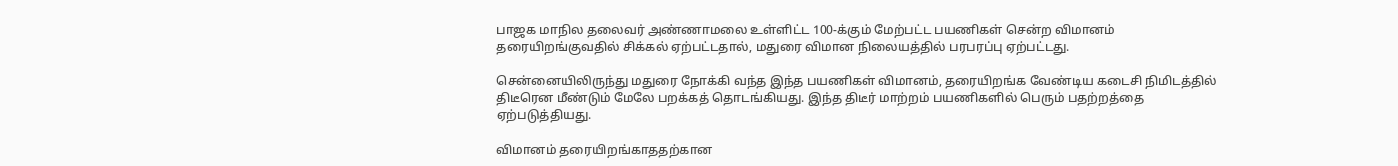பாஜக மாநில தலைவர் அண்ணாமலை உள்ளிட்ட 100-க்கும் மேற்பட்ட பயணிகள் சென்ற விமானம் தரையிறங்குவதில் சிக்கல் ஏற்பட்டதால், மதுரை விமான நிலையத்தில் பரபரப்பு ஏற்பட்டது.

சென்னையிலிருந்து மதுரை நோக்கி வந்த இந்த பயணிகள் விமானம், தரையிறங்க வேண்டிய கடைசி நிமிடத்தில் திடீரென மீண்டும் மேலே பறக்கத் தொடங்கியது. இந்த திடீர் மாற்றம் பயணிகளில் பெரும் பதற்றத்தை ஏற்படுத்தியது.

விமானம் தரையிறங்காததற்கான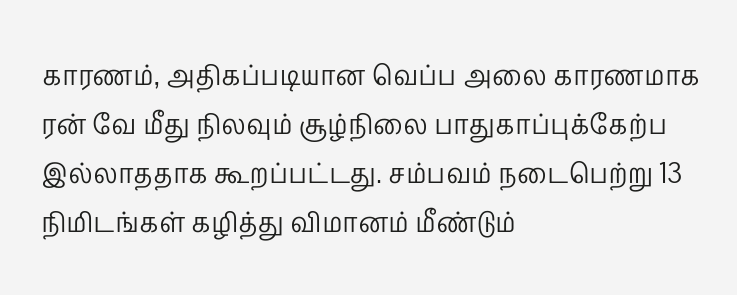காரணம், அதிகப்படியான வெப்ப அலை காரணமாக ரன் வே மீது நிலவும் சூழ்நிலை பாதுகாப்புக்கேற்ப இல்லாததாக கூறப்பட்டது. சம்பவம் நடைபெற்று 13 நிமிடங்கள் கழித்து விமானம் மீண்டும்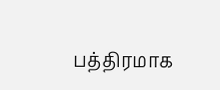பத்திரமாக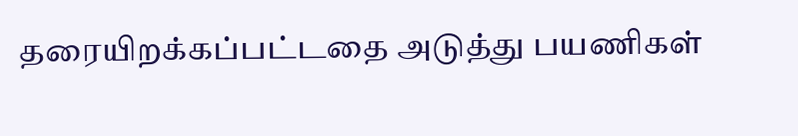தரையிறக்கப்பட்டதை அடுத்து பயணிகள்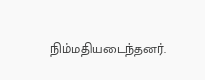நிம்மதியடைந்தனர்.